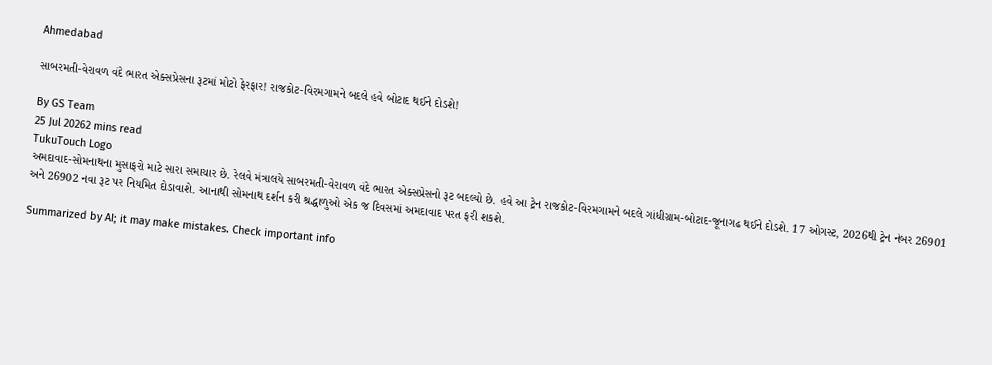Ahmedabad

સાબરમતી-વેરાવળ વંદે ભારત એક્સપ્રેસના રૂટમાં મોટો ફેરફાર! રાજકોટ-વિરમગામને બદલે હવે બોટાદ થઈને દોડશે!

By GS Team
25 Jul 20262 mins read
TukuTouch Logo
અમદાવાદ-સોમનાથના મુસાફરો માટે સારા સમાચાર છે. રેલવે મંત્રાલયે સાબરમતી-વેરાવળ વંદે ભારત એક્સપ્રેસનો રૂટ બદલ્યો છે. હવે આ ટ્રેન રાજકોટ-વિરમગામને બદલે ગાંધીગ્રામ-બોટાદ-જૂનાગઢ થઈને દોડશે. 17 ઓગસ્ટ, 2026થી ટ્રેન નંબર 26901 અને 26902 નવા રૂટ પર નિયમિત દોડાવાશે. આનાથી સોમનાથ દર્શન કરી શ્રદ્ધાળુઓ એક જ દિવસમાં અમદાવાદ પરત ફરી શકશે.

Summarized by AI; it may make mistakes. Check important info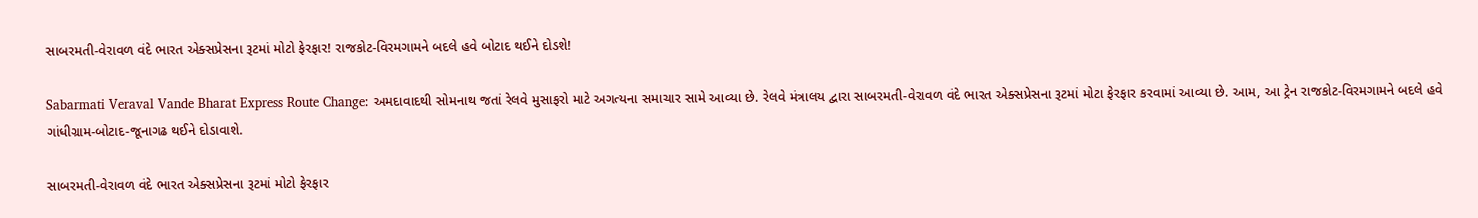સાબરમતી-વેરાવળ વંદે ભારત એક્સપ્રેસના રૂટમાં મોટો ફેરફાર! રાજકોટ-વિરમગામને બદલે હવે બોટાદ થઈને દોડશે!

Sabarmati Veraval Vande Bharat Express Route Change: અમદાવાદથી સોમનાથ જતાં રેલવે મુસાફરો માટે અગત્યના સમાચાર સામે આવ્યા છે. રેલવે મંત્રાલય દ્વારા સાબરમતી-વેરાવળ વંદે ભારત એક્સપ્રેસના રૂટમાં મોટા ફેરફાર કરવામાં આવ્યા છે. આમ, આ ટ્રેન રાજકોટ-વિરમગામને બદલે હવે ગાંધીગ્રામ-બોટાદ-જૂનાગઢ થઈને દોડાવાશે.

સાબરમતી-વેરાવળ વંદે ભારત એક્સપ્રેસના રૂટમાં મોટો ફેરફાર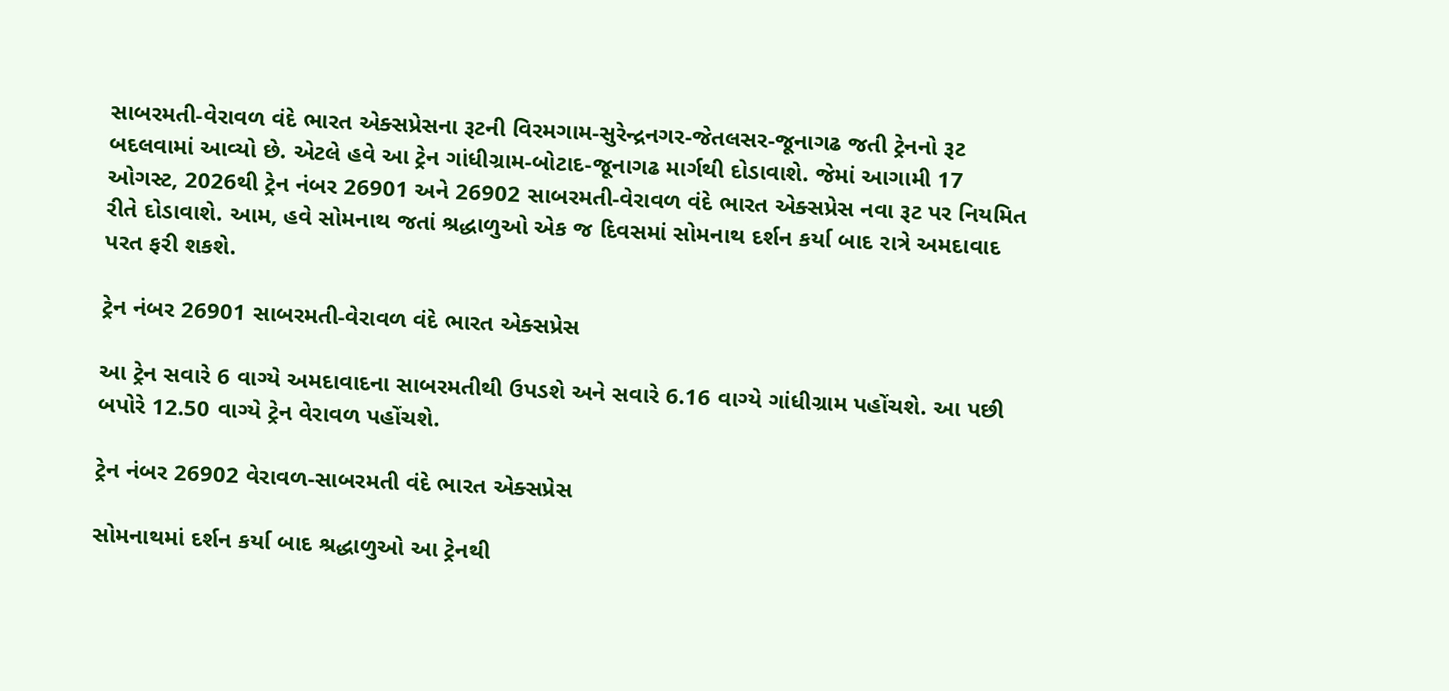સાબરમતી-વેરાવળ વંદે ભારત એક્સપ્રેસના રૂટની વિરમગામ-સુરેન્દ્રનગર-જેતલસર-જૂનાગઢ જતી ટ્રેનનો રૂટ બદલવામાં આવ્યો છે. એટલે હવે આ ટ્રેન ગાંધીગ્રામ-બોટાદ-જૂનાગઢ માર્ગથી દોડાવાશે. જેમાં આગામી 17 ઓગસ્ટ, 2026થી ટ્રેન નંબર 26901 અને 26902 સાબરમતી-વેરાવળ વંદે ભારત એક્સપ્રેસ નવા રૂટ પર નિયમિત રીતે દોડાવાશે. આમ, હવે સોમનાથ જતાં શ્રદ્ધાળુઓ એક જ દિવસમાં સોમનાથ દર્શન કર્યા બાદ રાત્રે અમદાવાદ પરત ફરી શકશે.

ટ્રેન નંબર 26901 સાબરમતી-વેરાવળ વંદે ભારત એક્સપ્રેસ

આ ટ્રેન સવારે 6 વાગ્યે અમદાવાદના સાબરમતીથી ઉપડશે અને સવારે 6.16 વાગ્યે ગાંધીગ્રામ પહોંચશે. આ પછી બપોરે 12.50 વાગ્યે ટ્રેન વેરાવળ પહોંચશે.

ટ્રેન નંબર 26902 વેરાવળ-સાબરમતી વંદે ભારત એક્સપ્રેસ

સોમનાથમાં દર્શન કર્યા બાદ શ્રદ્ધાળુઓ આ ટ્રેનથી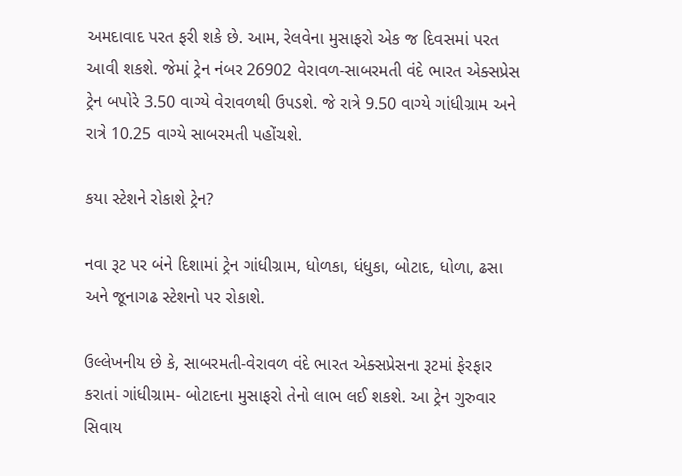અમદાવાદ પરત ફરી શકે છે. આમ, રેલવેના મુસાફરો એક જ દિવસમાં પરત આવી શકશે. જેમાં ટ્રેન નંબર 26902 વેરાવળ-સાબરમતી વંદે ભારત એક્સપ્રેસ ટ્રેન બપોરે 3.50 વાગ્યે વેરાવળથી ઉપડશે. જે રાત્રે 9.50 વાગ્યે ગાંધીગ્રામ અને રાત્રે 10.25 વાગ્યે સાબરમતી પહોંચશે.

કયા સ્ટેશને રોકાશે ટ્રેન?

નવા રૂટ પર બંને દિશામાં ટ્રેન ગાંધીગ્રામ, ધોળકા, ધંધુકા, બોટાદ, ધોળા, ઢસા અને જૂનાગઢ સ્ટેશનો પર રોકાશે.

ઉલ્લેખનીય છે કે, સાબરમતી-વેરાવળ વંદે ભારત એક્સપ્રેસના રૂટમાં ફેરફાર કરાતાં ગાંધીગ્રામ- બોટાદના મુસાફરો તેનો લાભ લઈ શકશે. આ ટ્રેન ગુરુવાર સિવાય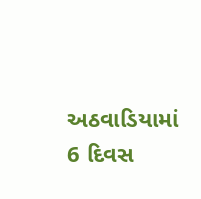અઠવાડિયામાં 6 દિવસ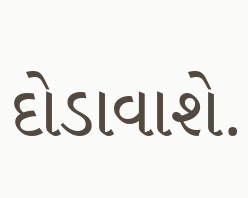દોડાવાશે.